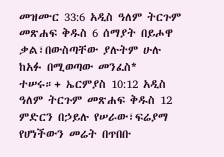መዝሙር 33:6 አዲስ ዓለም ትርጉም መጽሐፍ ቅዱስ 6 ሰማያት በይሖዋ ቃል፣በውስጣቸው ያሉትም ሁሉ ከአፉ በሚወጣው መንፈስ* ተሠሩ።+ ኤርምያስ 10:12 አዲስ ዓለም ትርጉም መጽሐፍ ቅዱስ 12 ምድርን በኃይሉ የሠራው፣ፍሬያማ የሆነችውን መሬት በጥበቡ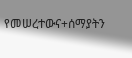የመሠረተውና+ሰማያትን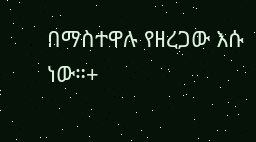በማስተዋሉ የዘረጋው እሱ ነው።+